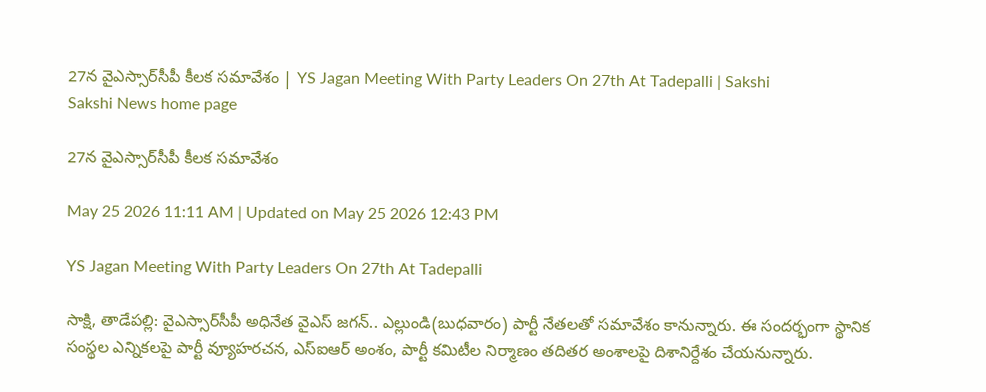27న వైఎస్సార్‌సీపీ కీలక సమావేశం | YS Jagan Meeting With Party Leaders On 27th At Tadepalli | Sakshi
Sakshi News home page

27న వైఎస్సార్‌సీపీ కీలక సమావేశం

May 25 2026 11:11 AM | Updated on May 25 2026 12:43 PM

YS Jagan Meeting With Party Leaders On 27th At Tadepalli

సాక్షి, తాడేపల్లి: వైఎస్సార్‌సీపీ అధినేత వైఎస్‌ జగన్‌.. ఎల్లుండి(బుధవారం) పార్టీ నేతలతో సమావేశం కానున్నారు. ఈ సందర్భంగా స్థానిక సంస్థల ఎన్నికలపై పార్టీ వ్యూహరచన, ఎస్‌ఐఆర్‌ అంశం, పార్టీ కమిటీల నిర్మాణం తదితర అంశాలపై దిశానిర్దేశం చేయనున్నారు.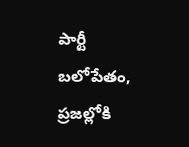పార్టీ బలోపేతం, ప్రజల్లోకి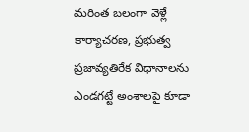మరింత బలంగా వెళ్లే కార్యాచరణ, ప్రభుత్వ ప్రజావ్యతిరేక విధానాలను ఎండగట్టే అంశాలపై కూడా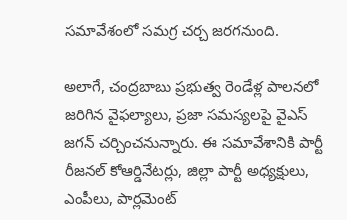సమావేశంలో సమగ్ర చర్చ జరగనుంది.

అలాగే, చంద్రబాబు ప్రభుత్వ రెండేళ్ల పాలనలో జరిగిన వైఫల్యాలు, ప్రజా సమస్యలపై వైఎస్‌ జగన్‌ చర్చించనున్నారు. ఈ సమావేశానికి పార్టీ రీజనల్ కోఆర్డినేటర్లు, జిల్లా పార్టీ అధ్యక్షులు, ఎంపీలు, పార్లమెంట్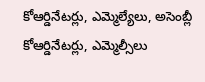కోఆర్డినేటర్లు, ఎమ్మెల్యేలు, అసెంబ్లీ కోఆర్డినేటర్లు, ఎమ్మెల్సీలు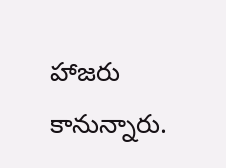హాజరు కానున్నారు.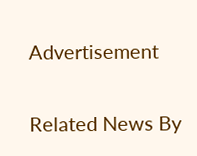Advertisement

Related News By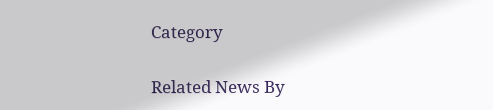Category

Related News By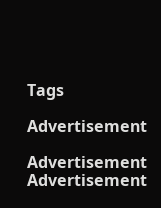Tags

Advertisement

Advertisement
Advertisement